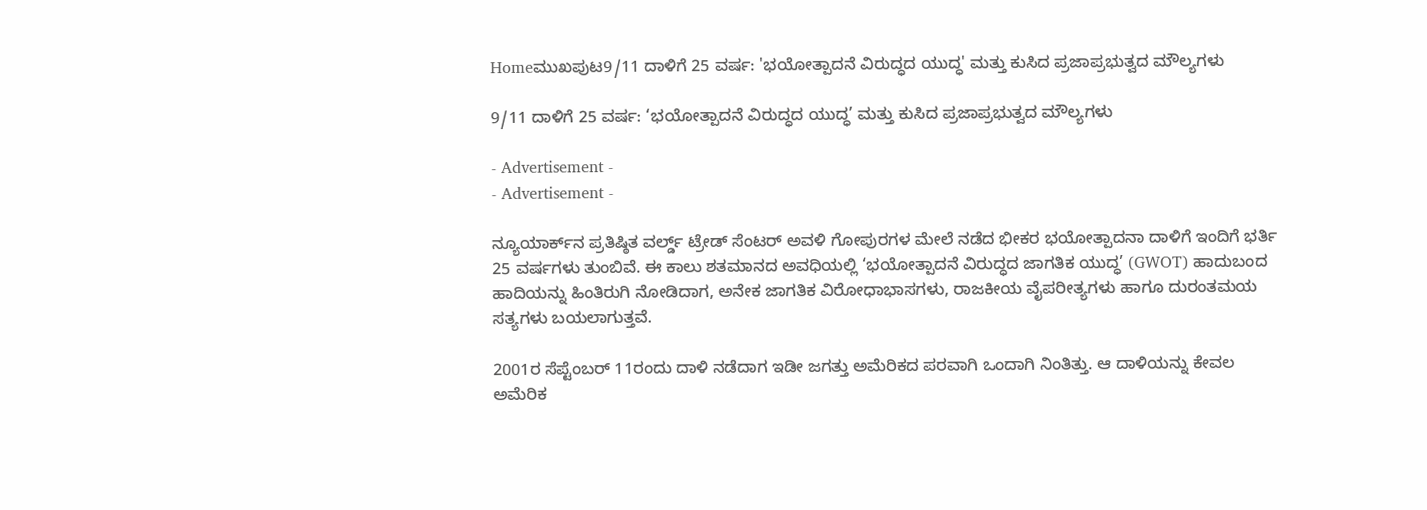Homeಮುಖಪುಟ9/11 ದಾಳಿಗೆ 25 ವರ್ಷ: 'ಭಯೋತ್ಪಾದನೆ ವಿರುದ್ಧದ ಯುದ್ಧ' ಮತ್ತು ಕುಸಿದ ಪ್ರಜಾಪ್ರಭುತ್ವದ ಮೌಲ್ಯಗಳು

9/11 ದಾಳಿಗೆ 25 ವರ್ಷ: ‘ಭಯೋತ್ಪಾದನೆ ವಿರುದ್ಧದ ಯುದ್ಧ’ ಮತ್ತು ಕುಸಿದ ಪ್ರಜಾಪ್ರಭುತ್ವದ ಮೌಲ್ಯಗಳು

- Advertisement -
- Advertisement -

ನ್ಯೂಯಾರ್ಕ್‌ನ ಪ್ರತಿಷ್ಠಿತ ವರ್ಲ್ಡ್ ಟ್ರೇಡ್ ಸೆಂಟರ್ ಅವಳಿ ಗೋಪುರಗಳ ಮೇಲೆ ನಡೆದ ಭೀಕರ ಭಯೋತ್ಪಾದನಾ ದಾಳಿಗೆ ಇಂದಿಗೆ ಭರ್ತಿ 25 ವರ್ಷಗಳು ತುಂಬಿವೆ. ಈ ಕಾಲು ಶತಮಾನದ ಅವಧಿಯಲ್ಲಿ ‘ಭಯೋತ್ಪಾದನೆ ವಿರುದ್ಧದ ಜಾಗತಿಕ ಯುದ್ಧ’ (GWOT) ಹಾದುಬಂದ ಹಾದಿಯನ್ನು ಹಿಂತಿರುಗಿ ನೋಡಿದಾಗ, ಅನೇಕ ಜಾಗತಿಕ ವಿರೋಧಾಭಾಸಗಳು, ರಾಜಕೀಯ ವೈಪರೀತ್ಯಗಳು ಹಾಗೂ ದುರಂತಮಯ ಸತ್ಯಗಳು ಬಯಲಾಗುತ್ತವೆ.

2001ರ ಸೆಪ್ಟೆಂಬರ್ 11ರಂದು ದಾಳಿ ನಡೆದಾಗ ಇಡೀ ಜಗತ್ತು ಅಮೆರಿಕದ ಪರವಾಗಿ ಒಂದಾಗಿ ನಿಂತಿತ್ತು. ಆ ದಾಳಿಯನ್ನು ಕೇವಲ ಅಮೆರಿಕ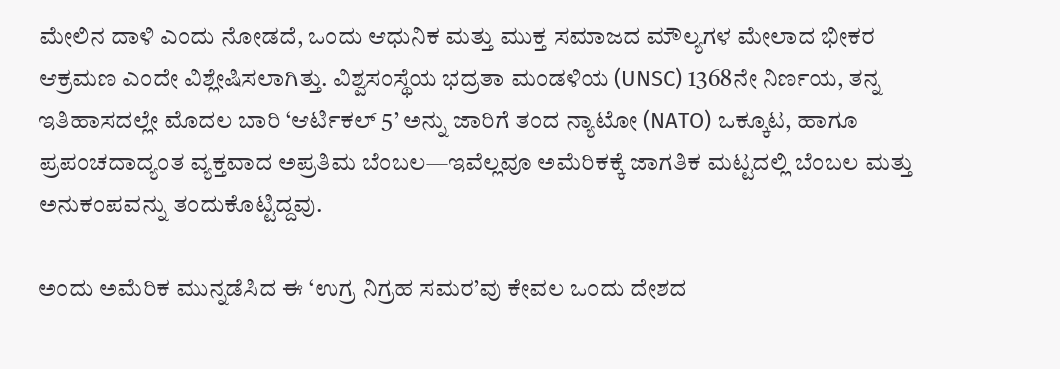ಮೇಲಿನ ದಾಳಿ ಎಂದು ನೋಡದೆ, ಒಂದು ಆಧುನಿಕ ಮತ್ತು ಮುಕ್ತ ಸಮಾಜದ ಮೌಲ್ಯಗಳ ಮೇಲಾದ ಭೀಕರ ಆಕ್ರಮಣ ಎಂದೇ ವಿಶ್ಲೇಷಿಸಲಾಗಿತ್ತು. ವಿಶ್ವಸಂಸ್ಥೆಯ ಭದ್ರತಾ ಮಂಡಳಿಯ (UNSC) 1368ನೇ ನಿರ್ಣಯ, ತನ್ನ ಇತಿಹಾಸದಲ್ಲೇ ಮೊದಲ ಬಾರಿ ‘ಆರ್ಟಿಕಲ್ 5’ ಅನ್ನು ಜಾರಿಗೆ ತಂದ ನ್ಯಾಟೋ (NATO) ಒಕ್ಕೂಟ, ಹಾಗೂ ಪ್ರಪಂಚದಾದ್ಯಂತ ವ್ಯಕ್ತವಾದ ಅಪ್ರತಿಮ ಬೆಂಬಲ—ಇವೆಲ್ಲವೂ ಅಮೆರಿಕಕ್ಕೆ ಜಾಗತಿಕ ಮಟ್ಟದಲ್ಲಿ ಬೆಂಬಲ ಮತ್ತು ಅನುಕಂಪವನ್ನು ತಂದುಕೊಟ್ಟಿದ್ದವು.

ಅಂದು ಅಮೆರಿಕ ಮುನ್ನಡೆಸಿದ ಈ ‘ಉಗ್ರ ನಿಗ್ರಹ ಸಮರ’ವು ಕೇವಲ ಒಂದು ದೇಶದ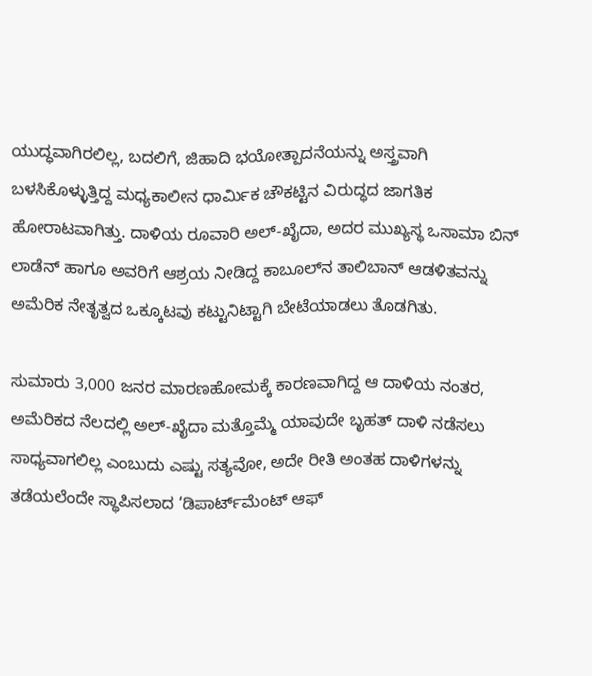ಯುದ್ಧವಾಗಿರಲಿಲ್ಲ, ಬದಲಿಗೆ, ಜಿಹಾದಿ ಭಯೋತ್ಪಾದನೆಯನ್ನು ಅಸ್ತ್ರವಾಗಿ ಬಳಸಿಕೊಳ್ಳುತ್ತಿದ್ದ ಮಧ್ಯಕಾಲೀನ ಧಾರ್ಮಿಕ ಚೌಕಟ್ಟಿನ ವಿರುದ್ಧದ ಜಾಗತಿಕ ಹೋರಾಟವಾಗಿತ್ತು. ದಾಳಿಯ ರೂವಾರಿ ಅಲ್-ಖೈದಾ, ಅದರ ಮುಖ್ಯಸ್ಥ ಒಸಾಮಾ ಬಿನ್ ಲಾಡೆನ್ ಹಾಗೂ ಅವರಿಗೆ ಆಶ್ರಯ ನೀಡಿದ್ದ ಕಾಬೂಲ್‌ನ ತಾಲಿಬಾನ್ ಆಡಳಿತವನ್ನು ಅಮೆರಿಕ ನೇತೃತ್ವದ ಒಕ್ಕೂಟವು ಕಟ್ಟುನಿಟ್ಟಾಗಿ ಬೇಟೆಯಾಡಲು ತೊಡಗಿತು.

ಸುಮಾರು 3,000 ಜನರ ಮಾರಣಹೋಮಕ್ಕೆ ಕಾರಣವಾಗಿದ್ದ ಆ ದಾಳಿಯ ನಂತರ, ಅಮೆರಿಕದ ನೆಲದಲ್ಲಿ ಅಲ್-ಖೈದಾ ಮತ್ತೊಮ್ಮೆ ಯಾವುದೇ ಬೃಹತ್ ದಾಳಿ ನಡೆಸಲು ಸಾಧ್ಯವಾಗಲಿಲ್ಲ ಎಂಬುದು ಎಷ್ಟು ಸತ್ಯವೋ, ಅದೇ ರೀತಿ ಅಂತಹ ದಾಳಿಗಳನ್ನು ತಡೆಯಲೆಂದೇ ಸ್ಥಾಪಿಸಲಾದ ‘ಡಿಪಾರ್ಟ್‌ಮೆಂಟ್ ಆಫ್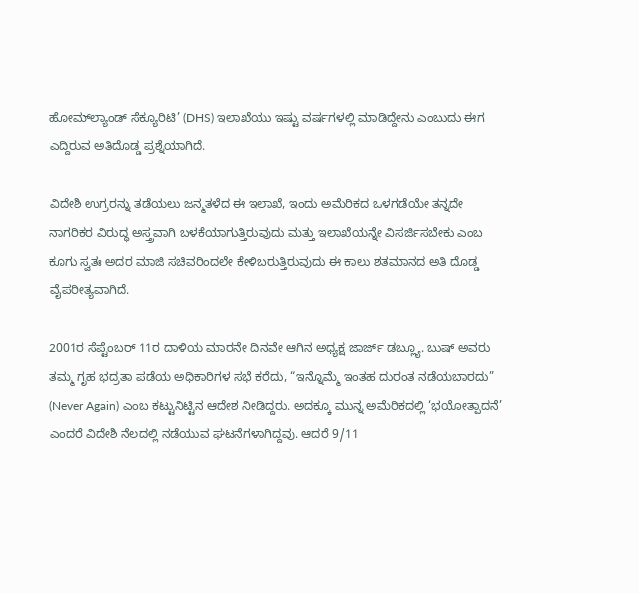ಹೋಮ್‌ಲ್ಯಾಂಡ್ ಸೆಕ್ಯೂರಿಟಿ’ (DHS) ಇಲಾಖೆಯು ಇಷ್ಟು ವರ್ಷಗಳಲ್ಲಿ ಮಾಡಿದ್ದೇನು ಎಂಬುದು ಈಗ ಎದ್ದಿರುವ ಅತಿದೊಡ್ಡ ಪ್ರಶ್ನೆಯಾಗಿದೆ.

ವಿದೇಶಿ ಉಗ್ರರನ್ನು ತಡೆಯಲು ಜನ್ಮತಳೆದ ಈ ಇಲಾಖೆ, ಇಂದು ಅಮೆರಿಕದ ಒಳಗಡೆಯೇ ತನ್ನದೇ ನಾಗರಿಕರ ವಿರುದ್ಧ ಅಸ್ತ್ರವಾಗಿ ಬಳಕೆಯಾಗುತ್ತಿರುವುದು ಮತ್ತು ಇಲಾಖೆಯನ್ನೇ ವಿಸರ್ಜಿಸಬೇಕು ಎಂಬ ಕೂಗು ಸ್ವತಃ ಅದರ ಮಾಜಿ ಸಚಿವರಿಂದಲೇ ಕೇಳಿಬರುತ್ತಿರುವುದು ಈ ಕಾಲು ಶತಮಾನದ ಅತಿ ದೊಡ್ಡ ವೈಪರೀತ್ಯವಾಗಿದೆ.

2001ರ ಸೆಪ್ಟೆಂಬರ್ 11ರ ದಾಳಿಯ ಮಾರನೇ ದಿನವೇ ಆಗಿನ ಅಧ್ಯಕ್ಷ ಜಾರ್ಜ್ ಡಬ್ಲ್ಯೂ. ಬುಷ್ ಅವರು ತಮ್ಮ ಗೃಹ ಭದ್ರತಾ ಪಡೆಯ ಅಧಿಕಾರಿಗಳ ಸಭೆ ಕರೆದು, “ಇನ್ನೊಮ್ಮೆ ಇಂತಹ ದುರಂತ ನಡೆಯಬಾರದು” (Never Again) ಎಂಬ ಕಟ್ಟುನಿಟ್ಟಿನ ಆದೇಶ ನೀಡಿದ್ದರು. ಅದಕ್ಕೂ ಮುನ್ನ ಅಮೆರಿಕದಲ್ಲಿ ‘ಭಯೋತ್ಪಾದನೆ’ ಎಂದರೆ ವಿದೇಶಿ ನೆಲದಲ್ಲಿ ನಡೆಯುವ ಘಟನೆಗಳಾಗಿದ್ದವು. ಆದರೆ 9/11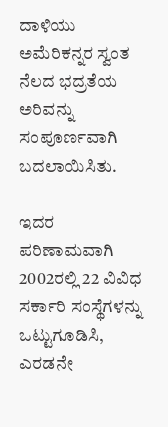ದಾಳಿಯು ಅಮೆರಿಕನ್ನರ ಸ್ವಂತ ನೆಲದ ಭದ್ರತೆಯ ಅರಿವನ್ನು ಸಂಪೂರ್ಣವಾಗಿ ಬದಲಾಯಿಸಿತು.

ಇದರ ಪರಿಣಾಮವಾಗಿ 2002ರಲ್ಲಿ 22 ವಿವಿಧ ಸರ್ಕಾರಿ ಸಂಸ್ಥೆಗಳನ್ನು ಒಟ್ಟುಗೂಡಿಸಿ, ಎರಡನೇ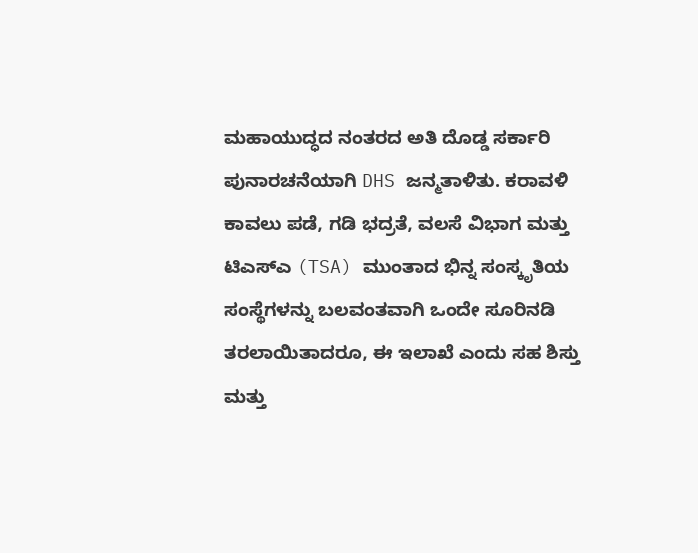ಮಹಾಯುದ್ಧದ ನಂತರದ ಅತಿ ದೊಡ್ಡ ಸರ್ಕಾರಿ ಪುನಾರಚನೆಯಾಗಿ DHS ಜನ್ಮತಾಳಿತು. ಕರಾವಳಿ ಕಾವಲು ಪಡೆ, ಗಡಿ ಭದ್ರತೆ, ವಲಸೆ ವಿಭಾಗ ಮತ್ತು ಟಿಎಸ್‌ಎ (TSA) ಮುಂತಾದ ಭಿನ್ನ ಸಂಸ್ಕೃತಿಯ ಸಂಸ್ಥೆಗಳನ್ನು ಬಲವಂತವಾಗಿ ಒಂದೇ ಸೂರಿನಡಿ ತರಲಾಯಿತಾದರೂ, ಈ ಇಲಾಖೆ ಎಂದು ಸಹ ಶಿಸ್ತು ಮತ್ತು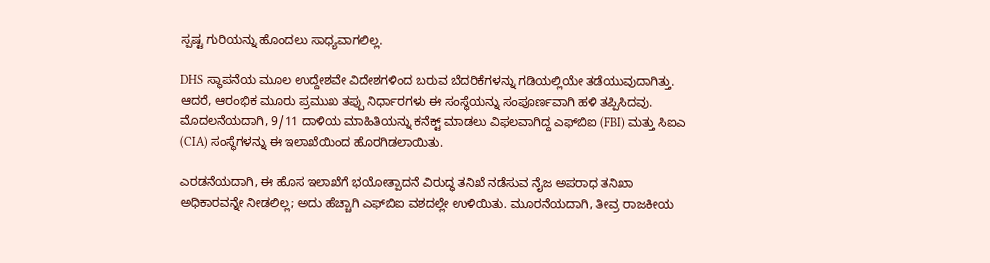ಸ್ಪಷ್ಟ ಗುರಿಯನ್ನು ಹೊಂದಲು ಸಾಧ್ಯವಾಗಲಿಲ್ಲ.

DHS ಸ್ಥಾಪನೆಯ ಮೂಲ ಉದ್ದೇಶವೇ ವಿದೇಶಗಳಿಂದ ಬರುವ ಬೆದರಿಕೆಗಳನ್ನು ಗಡಿಯಲ್ಲಿಯೇ ತಡೆಯುವುದಾಗಿತ್ತು. ಆದರೆ, ಆರಂಭಿಕ ಮೂರು ಪ್ರಮುಖ ತಪ್ಪು ನಿರ್ಧಾರಗಳು ಈ ಸಂಸ್ಥೆಯನ್ನು ಸಂಪೂರ್ಣವಾಗಿ ಹಳಿ ತಪ್ಪಿಸಿದವು. ಮೊದಲನೆಯದಾಗಿ, 9/11 ದಾಳಿಯ ಮಾಹಿತಿಯನ್ನು ಕನೆಕ್ಟ್ ಮಾಡಲು ವಿಫಲವಾಗಿದ್ದ ಎಫ್‌ಬಿಐ (FBI) ಮತ್ತು ಸಿಐಎ (CIA) ಸಂಸ್ಥೆಗಳನ್ನು ಈ ಇಲಾಖೆಯಿಂದ ಹೊರಗಿಡಲಾಯಿತು.

ಎರಡನೆಯದಾಗಿ, ಈ ಹೊಸ ಇಲಾಖೆಗೆ ಭಯೋತ್ಪಾದನೆ ವಿರುದ್ಧ ತನಿಖೆ ನಡೆಸುವ ನೈಜ ಅಪರಾಧ ತನಿಖಾ ಅಧಿಕಾರವನ್ನೇ ನೀಡಲಿಲ್ಲ; ಅದು ಹೆಚ್ಚಾಗಿ ಎಫ್‌ಬಿಐ ವಶದಲ್ಲೇ ಉಳಿಯಿತು. ಮೂರನೆಯದಾಗಿ, ತೀವ್ರ ರಾಜಕೀಯ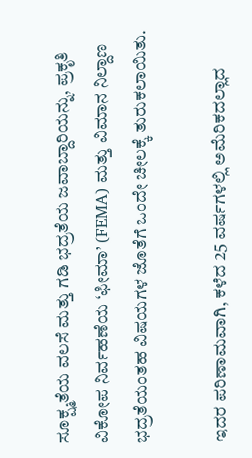ಸೂಕ್ಷ್ಮತೆಯ ವಲಸೆ ಮತ್ತು ಗಡಿ ಭದ್ರತೆಯ ಜವಾಬ್ದಾರಿಯನ್ನು, ಪ್ರಕೃತಿ ವಿಕೋಪ ನಿರ್ವಹಣೆಯ ‘ಫೀಮಾ’ (FEMA) ಮತ್ತು ವಿಮಾನ ನಿಲ್ದಾಣ ಭದ್ರತೆಯಂತಹ ವಿಷಯಗಳ ಜೊತೆಗೆ ಒಂದೇ ಚೀಲಕ್ಕೆ ತುರುಕಲಾಯಿತು.

ಇದರ ಪರಿಣಾಮವಾಗಿ, ಕಳೆದ 25 ವರ್ಷಗಳಲ್ಲಿ ಅಮೆರಿಕದಲ್ಲಾದ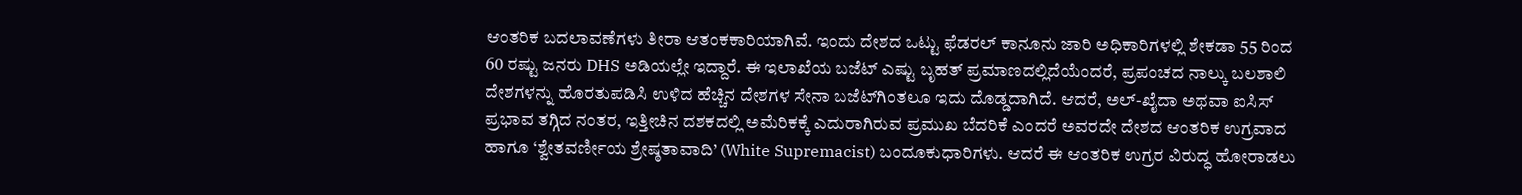ಆಂತರಿಕ ಬದಲಾವಣೆಗಳು ತೀರಾ ಆತಂಕಕಾರಿಯಾಗಿವೆ. ಇಂದು ದೇಶದ ಒಟ್ಟು ಫೆಡರಲ್ ಕಾನೂನು ಜಾರಿ ಅಧಿಕಾರಿಗಳಲ್ಲಿ ಶೇಕಡಾ 55 ರಿಂದ 60 ರಷ್ಟು ಜನರು DHS ಅಡಿಯಲ್ಲೇ ಇದ್ದಾರೆ. ಈ ಇಲಾಖೆಯ ಬಜೆಟ್ ಎಷ್ಟು ಬೃಹತ್ ಪ್ರಮಾಣದಲ್ಲಿದೆಯೆಂದರೆ, ಪ್ರಪಂಚದ ನಾಲ್ಕು ಬಲಶಾಲಿ ದೇಶಗಳನ್ನು ಹೊರತುಪಡಿಸಿ ಉಳಿದ ಹೆಚ್ಚಿನ ದೇಶಗಳ ಸೇನಾ ಬಜೆಟ್‌ಗಿಂತಲೂ ಇದು ದೊಡ್ಡದಾಗಿದೆ. ಆದರೆ, ಅಲ್-ಖೈದಾ ಅಥವಾ ಐಸಿಸ್ ಪ್ರಭಾವ ತಗ್ಗಿದ ನಂತರ, ಇತ್ತೀಚಿನ ದಶಕದಲ್ಲಿ ಅಮೆರಿಕಕ್ಕೆ ಎದುರಾಗಿರುವ ಪ್ರಮುಖ ಬೆದರಿಕೆ ಎಂದರೆ ಅವರದೇ ದೇಶದ ಆಂತರಿಕ ಉಗ್ರವಾದ ಹಾಗೂ ‘ಶ್ವೇತವರ್ಣೀಯ ಶ್ರೇಷ್ಠತಾವಾದಿ’ (White Supremacist) ಬಂದೂಕುಧಾರಿಗಳು. ಆದರೆ ಈ ಆಂತರಿಕ ಉಗ್ರರ ವಿರುದ್ಧ ಹೋರಾಡಲು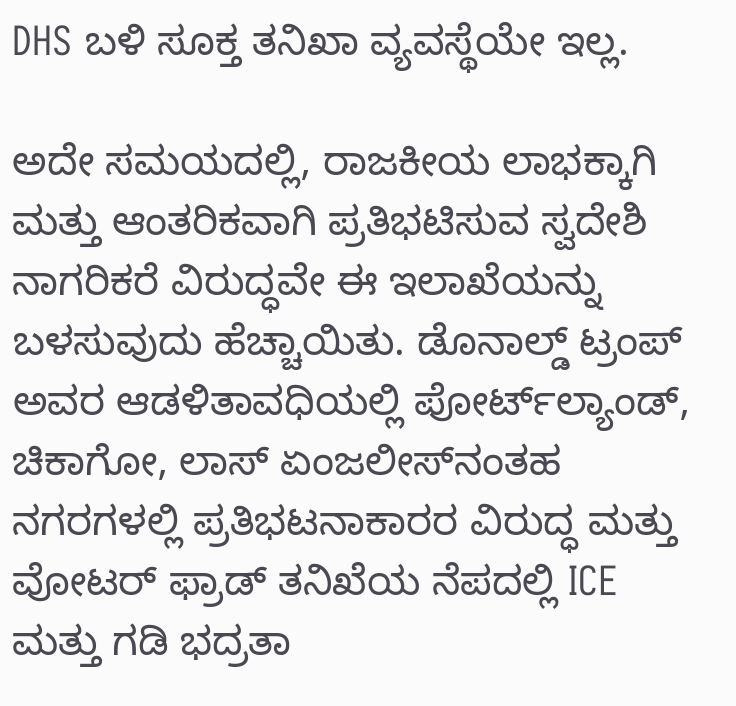DHS ಬಳಿ ಸೂಕ್ತ ತನಿಖಾ ವ್ಯವಸ್ಥೆಯೇ ಇಲ್ಲ.

ಅದೇ ಸಮಯದಲ್ಲಿ, ರಾಜಕೀಯ ಲಾಭಕ್ಕಾಗಿ ಮತ್ತು ಆಂತರಿಕವಾಗಿ ಪ್ರತಿಭಟಿಸುವ ಸ್ವದೇಶಿ ನಾಗರಿಕರೆ ವಿರುದ್ಧವೇ ಈ ಇಲಾಖೆಯನ್ನು ಬಳಸುವುದು ಹೆಚ್ಚಾಯಿತು. ಡೊನಾಲ್ಡ್ ಟ್ರಂಪ್ ಅವರ ಆಡಳಿತಾವಧಿಯಲ್ಲಿ ಪೋರ್ಟ್‌ಲ್ಯಾಂಡ್, ಚಿಕಾಗೋ, ಲಾಸ್ ಏಂಜಲೀಸ್‌ನಂತಹ ನಗರಗಳಲ್ಲಿ ಪ್ರತಿಭಟನಾಕಾರರ ವಿರುದ್ಧ ಮತ್ತು ವೋಟರ್ ಫ್ರಾಡ್ ತನಿಖೆಯ ನೆಪದಲ್ಲಿ ICE ಮತ್ತು ಗಡಿ ಭದ್ರತಾ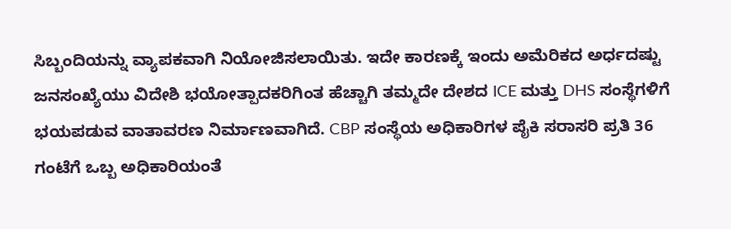ಸಿಬ್ಬಂದಿಯನ್ನು ವ್ಯಾಪಕವಾಗಿ ನಿಯೋಜಿಸಲಾಯಿತು. ಇದೇ ಕಾರಣಕ್ಕೆ ಇಂದು ಅಮೆರಿಕದ ಅರ್ಧದಷ್ಟು ಜನಸಂಖ್ಯೆಯು ವಿದೇಶಿ ಭಯೋತ್ಪಾದಕರಿಗಿಂತ ಹೆಚ್ಚಾಗಿ ತಮ್ಮದೇ ದೇಶದ ICE ಮತ್ತು DHS ಸಂಸ್ಥೆಗಳಿಗೆ ಭಯಪಡುವ ವಾತಾವರಣ ನಿರ್ಮಾಣವಾಗಿದೆ. CBP ಸಂಸ್ಥೆಯ ಅಧಿಕಾರಿಗಳ ಪೈಕಿ ಸರಾಸರಿ ಪ್ರತಿ 36 ಗಂಟೆಗೆ ಒಬ್ಬ ಅಧಿಕಾರಿಯಂತೆ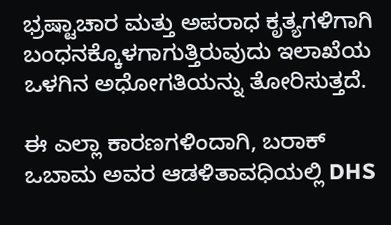ಭ್ರಷ್ಟಾಚಾರ ಮತ್ತು ಅಪರಾಧ ಕೃತ್ಯಗಳಿಗಾಗಿ ಬಂಧನಕ್ಕೊಳಗಾಗುತ್ತಿರುವುದು ಇಲಾಖೆಯ ಒಳಗಿನ ಅಧೋಗತಿಯನ್ನು ತೋರಿಸುತ್ತದೆ.

ಈ ಎಲ್ಲಾ ಕಾರಣಗಳಿಂದಾಗಿ, ಬರಾಕ್ ಒಬಾಮ ಅವರ ಆಡಳಿತಾವಧಿಯಲ್ಲಿ DHS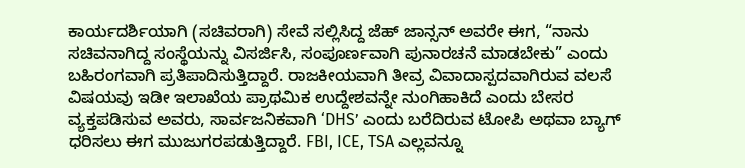ಕಾರ್ಯದರ್ಶಿಯಾಗಿ (ಸಚಿವರಾಗಿ) ಸೇವೆ ಸಲ್ಲಿಸಿದ್ದ ಜೆಹ್ ಜಾನ್ಸನ್ ಅವರೇ ಈಗ, “ನಾನು ಸಚಿವನಾಗಿದ್ದ ಸಂಸ್ಥೆಯನ್ನು ವಿಸರ್ಜಿಸಿ, ಸಂಪೂರ್ಣವಾಗಿ ಪುನಾರಚನೆ ಮಾಡಬೇಕು” ಎಂದು ಬಹಿರಂಗವಾಗಿ ಪ್ರತಿಪಾದಿಸುತ್ತಿದ್ದಾರೆ. ರಾಜಕೀಯವಾಗಿ ತೀವ್ರ ವಿವಾದಾಸ್ಪದವಾಗಿರುವ ವಲಸೆ ವಿಷಯವು ಇಡೀ ಇಲಾಖೆಯ ಪ್ರಾಥಮಿಕ ಉದ್ದೇಶವನ್ನೇ ನುಂಗಿಹಾಕಿದೆ ಎಂದು ಬೇಸರ ವ್ಯಕ್ತಪಡಿಸುವ ಅವರು, ಸಾರ್ವಜನಿಕವಾಗಿ ‘DHS’ ಎಂದು ಬರೆದಿರುವ ಟೋಪಿ ಅಥವಾ ಬ್ಯಾಗ್ ಧರಿಸಲು ಈಗ ಮುಜುಗರಪಡುತ್ತಿದ್ದಾರೆ. FBI, ICE, TSA ಎಲ್ಲವನ್ನೂ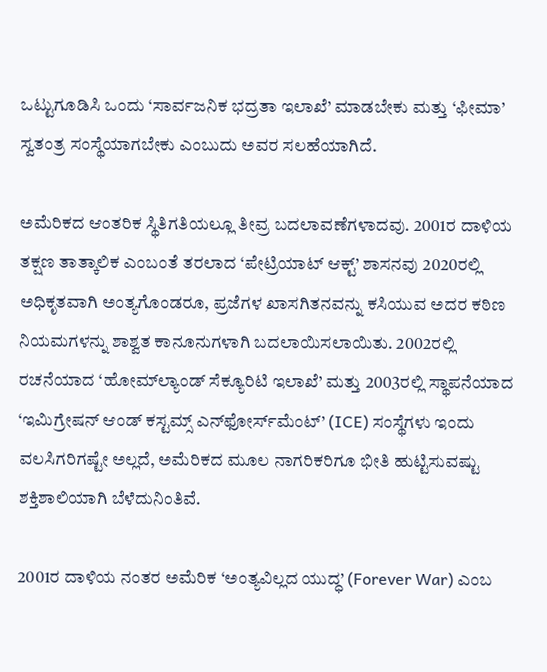ಒಟ್ಟುಗೂಡಿಸಿ ಒಂದು ‘ಸಾರ್ವಜನಿಕ ಭದ್ರತಾ ಇಲಾಖೆ’ ಮಾಡಬೇಕು ಮತ್ತು ‘ಫೀಮಾ’ ಸ್ವತಂತ್ರ ಸಂಸ್ಥೆಯಾಗಬೇಕು ಎಂಬುದು ಅವರ ಸಲಹೆಯಾಗಿದೆ.

ಅಮೆರಿಕದ ಆಂತರಿಕ ಸ್ಥಿತಿಗತಿಯಲ್ಲೂ ತೀವ್ರ ಬದಲಾವಣೆಗಳಾದವು. 2001ರ ದಾಳಿಯ ತಕ್ಷಣ ತಾತ್ಕಾಲಿಕ ಎಂಬಂತೆ ತರಲಾದ ‘ಪೇಟ್ರಿಯಾಟ್ ಆಕ್ಟ್’ ಶಾಸನವು 2020ರಲ್ಲಿ ಅಧಿಕೃತವಾಗಿ ಅಂತ್ಯಗೊಂಡರೂ, ಪ್ರಜೆಗಳ ಖಾಸಗಿತನವನ್ನು ಕಸಿಯುವ ಅದರ ಕಠಿಣ ನಿಯಮಗಳನ್ನು ಶಾಶ್ವತ ಕಾನೂನುಗಳಾಗಿ ಬದಲಾಯಿಸಲಾಯಿತು. 2002ರಲ್ಲಿ ರಚನೆಯಾದ ‘ಹೋಮ್‌ಲ್ಯಾಂಡ್ ಸೆಕ್ಯೂರಿಟಿ ಇಲಾಖೆ’ ಮತ್ತು 2003ರಲ್ಲಿ ಸ್ಥಾಪನೆಯಾದ ‘ಇಮಿಗ್ರೇಷನ್ ಆಂಡ್ ಕಸ್ಟಮ್ಸ್ ಎನ್‌ಫೋರ್ಸ್‌ಮೆಂಟ್’ (ICE) ಸಂಸ್ಥೆಗಳು ಇಂದು ವಲಸಿಗರಿಗಷ್ಟೇ ಅಲ್ಲದೆ, ಅಮೆರಿಕದ ಮೂಲ ನಾಗರಿಕರಿಗೂ ಭೀತಿ ಹುಟ್ಟಿಸುವಷ್ಟು ಶಕ್ತಿಶಾಲಿಯಾಗಿ ಬೆಳೆದುನಿಂತಿವೆ.

2001ರ ದಾಳಿಯ ನಂತರ ಅಮೆರಿಕ ‘ಅಂತ್ಯವಿಲ್ಲದ ಯುದ್ಧ’ (Forever War) ಎಂಬ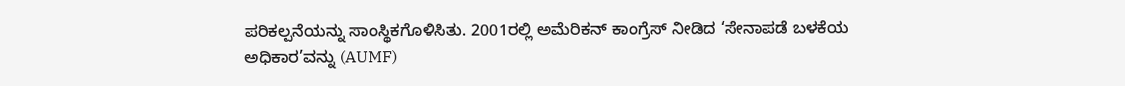ಪರಿಕಲ್ಪನೆಯನ್ನು ಸಾಂಸ್ಥಿಕಗೊಳಿಸಿತು. 2001ರಲ್ಲಿ ಅಮೆರಿಕನ್ ಕಾಂಗ್ರೆಸ್ ನೀಡಿದ ‘ಸೇನಾಪಡೆ ಬಳಕೆಯ ಅಧಿಕಾರ’ವನ್ನು (AUMF)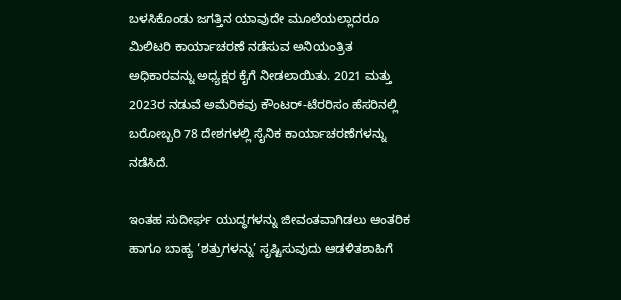ಬಳಸಿಕೊಂಡು ಜಗತ್ತಿನ ಯಾವುದೇ ಮೂಲೆಯಲ್ಲಾದರೂ ಮಿಲಿಟರಿ ಕಾರ್ಯಾಚರಣೆ ನಡೆಸುವ ಅನಿಯಂತ್ರಿತ ಅಧಿಕಾರವನ್ನು ಅಧ್ಯಕ್ಷರ ಕೈಗೆ ನೀಡಲಾಯಿತು. 2021 ಮತ್ತು 2023ರ ನಡುವೆ ಅಮೆರಿಕವು ಕೌಂಟರ್-ಟೆರರಿಸಂ ಹೆಸರಿನಲ್ಲಿ ಬರೋಬ್ಬರಿ 78 ದೇಶಗಳಲ್ಲಿ ಸೈನಿಕ ಕಾರ್ಯಾಚರಣೆಗಳನ್ನು ನಡೆಸಿದೆ.

ಇಂತಹ ಸುದೀರ್ಘ ಯುದ್ಧಗಳನ್ನು ಜೀವಂತವಾಗಿಡಲು ಆಂತರಿಕ ಹಾಗೂ ಬಾಹ್ಯ ‘ಶತ್ರುಗಳನ್ನು’ ಸೃಷ್ಟಿಸುವುದು ಆಡಳಿತಶಾಹಿಗೆ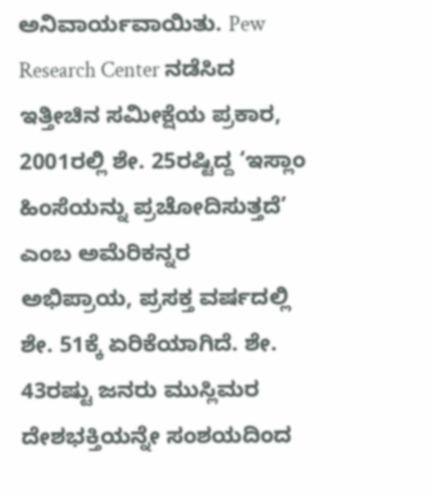ಅನಿವಾರ್ಯವಾಯಿತು. Pew Research Center ನಡೆಸಿದ ಇತ್ತೀಚಿನ ಸಮೀಕ್ಷೆಯ ಪ್ರಕಾರ, 2001ರಲ್ಲಿ ಶೇ. 25ರಷ್ಟಿದ್ದ ‘ಇಸ್ಲಾಂ ಹಿಂಸೆಯನ್ನು ಪ್ರಚೋದಿಸುತ್ತದೆ’ ಎಂಬ ಅಮೆರಿಕನ್ನರ ಅಭಿಪ್ರಾಯ, ಪ್ರಸಕ್ತ ವರ್ಷದಲ್ಲಿ ಶೇ. 51ಕ್ಕೆ ಏರಿಕೆಯಾಗಿದೆ. ಶೇ. 43ರಷ್ಟು ಜನರು ಮುಸ್ಲಿಮರ ದೇಶಭಕ್ತಿಯನ್ನೇ ಸಂಶಯದಿಂದ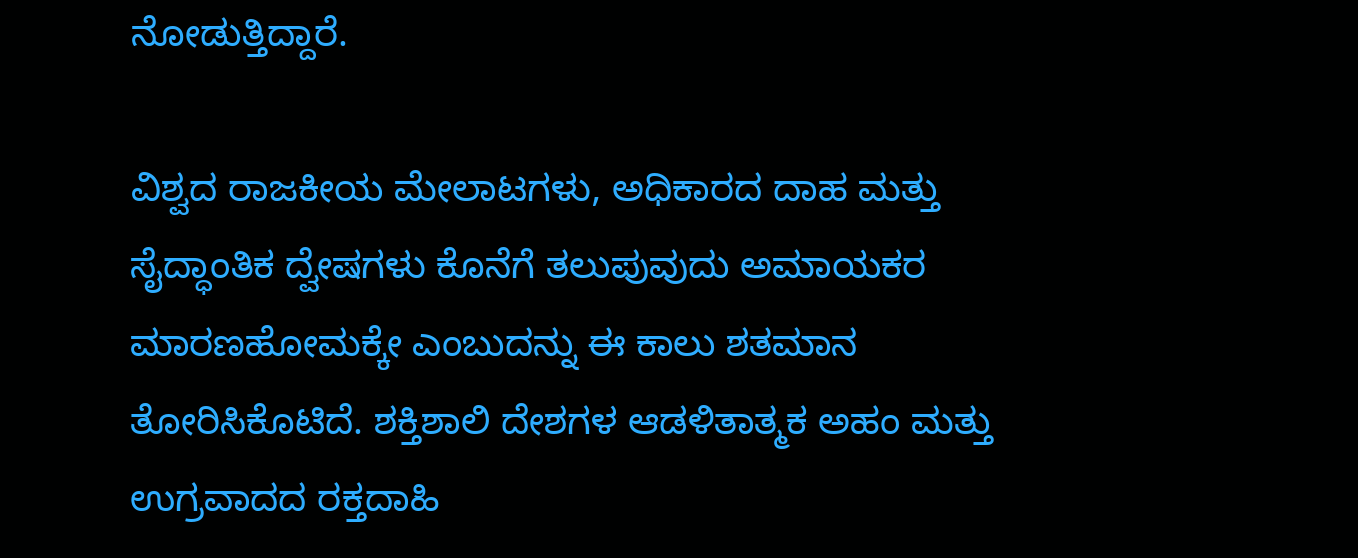ನೋಡುತ್ತಿದ್ದಾರೆ.

ವಿಶ್ವದ ರಾಜಕೀಯ ಮೇಲಾಟಗಳು, ಅಧಿಕಾರದ ದಾಹ ಮತ್ತು ಸೈದ್ಧಾಂತಿಕ ದ್ವೇಷಗಳು ಕೊನೆಗೆ ತಲುಪುವುದು ಅಮಾಯಕರ ಮಾರಣಹೋಮಕ್ಕೇ ಎಂಬುದನ್ನು ಈ ಕಾಲು ಶತಮಾನ ತೋರಿಸಿಕೊಟಿದೆ. ಶಕ್ತಿಶಾಲಿ ದೇಶಗಳ ಆಡಳಿತಾತ್ಮಕ ಅಹಂ ಮತ್ತು ಉಗ್ರವಾದದ ರಕ್ತದಾಹಿ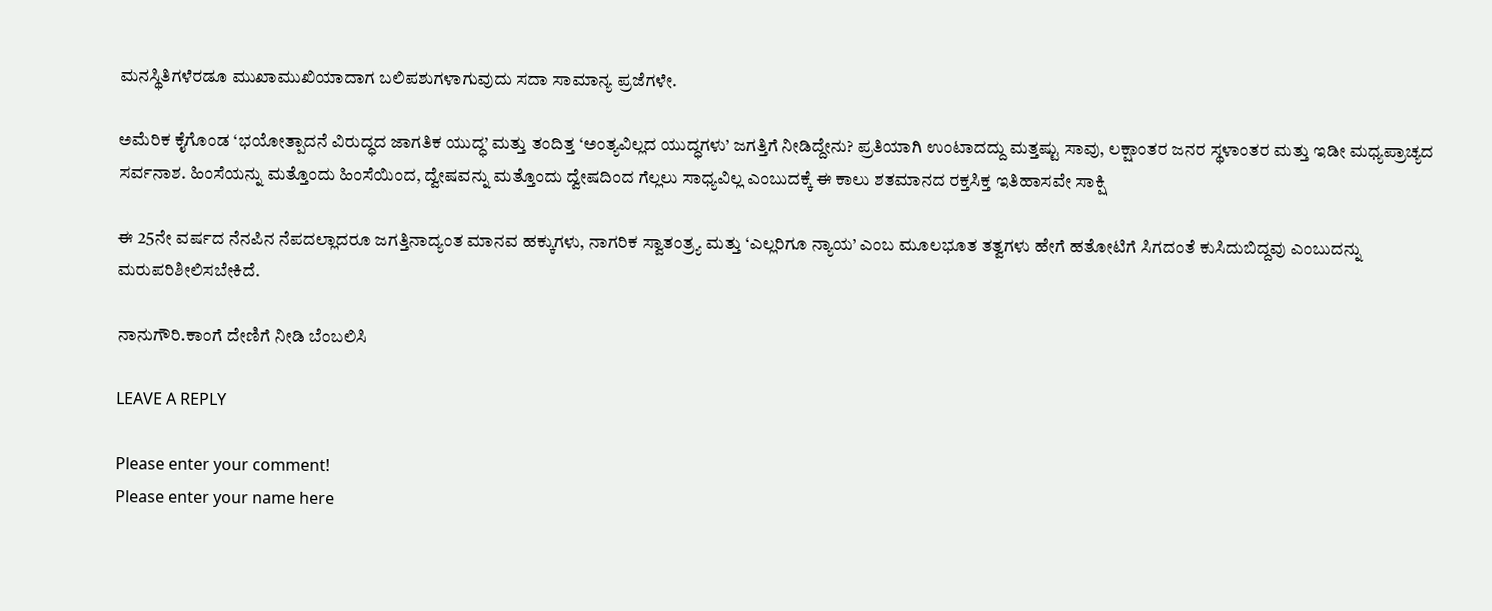ಮನಸ್ಥಿತಿಗಳೆರಡೂ ಮುಖಾಮುಖಿಯಾದಾಗ ಬಲಿಪಶುಗಳಾಗುವುದು ಸದಾ ಸಾಮಾನ್ಯ ಪ್ರಜೆಗಳೇ.

ಅಮೆರಿಕ ಕೈಗೊಂಡ ‘ಭಯೋತ್ಪಾದನೆ ವಿರುದ್ಧದ ಜಾಗತಿಕ ಯುದ್ಧ’ ಮತ್ತು ತಂದಿತ್ತ ‘ಅಂತ್ಯವಿಲ್ಲದ ಯುದ್ಧಗಳು’ ಜಗತ್ತಿಗೆ ನೀಡಿದ್ದೇನು? ಪ್ರತಿಯಾಗಿ ಉಂಟಾದದ್ದು ಮತ್ತಷ್ಟು ಸಾವು, ಲಕ್ಷಾಂತರ ಜನರ ಸ್ಥಳಾಂತರ ಮತ್ತು ಇಡೀ ಮಧ್ಯಪ್ರಾಚ್ಯದ ಸರ್ವನಾಶ. ಹಿಂಸೆಯನ್ನು ಮತ್ತೊಂದು ಹಿಂಸೆಯಿಂದ, ದ್ವೇಷವನ್ನು ಮತ್ತೊಂದು ದ್ವೇಷದಿಂದ ಗೆಲ್ಲಲು ಸಾಧ್ಯವಿಲ್ಲ ಎಂಬುದಕ್ಕೆ ಈ ಕಾಲು ಶತಮಾನದ ರಕ್ತಸಿಕ್ತ ಇತಿಹಾಸವೇ ಸಾಕ್ಷಿ

ಈ 25ನೇ ವರ್ಷದ ನೆನಪಿನ ನೆಪದಲ್ಲಾದರೂ ಜಗತ್ತಿನಾದ್ಯಂತ ಮಾನವ ಹಕ್ಕುಗಳು, ನಾಗರಿಕ ಸ್ವಾತಂತ್ರ್ಯ ಮತ್ತು ‘ಎಲ್ಲರಿಗೂ ನ್ಯಾಯ’ ಎಂಬ ಮೂಲಭೂತ ತತ್ವಗಳು ಹೇಗೆ ಹತೋಟಿಗೆ ಸಿಗದಂತೆ ಕುಸಿದುಬಿದ್ದವು ಎಂಬುದನ್ನು ಮರುಪರಿಶೀಲಿಸಬೇಕಿದೆ.

ನಾನುಗೌರಿ.ಕಾಂಗೆ ದೇಣಿಗೆ ನೀಡಿ ಬೆಂಬಲಿಸಿ

LEAVE A REPLY

Please enter your comment!
Please enter your name here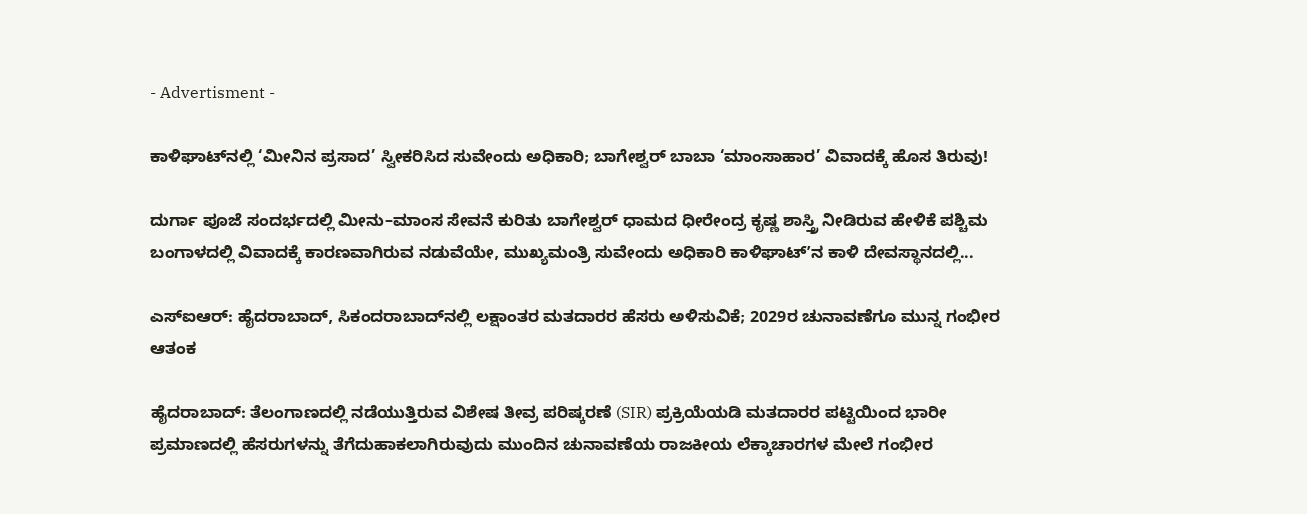- Advertisment -

ಕಾಳಿಘಾಟ್‌ನಲ್ಲಿ ‘ಮೀನಿನ ಪ್ರಸಾದ’ ಸ್ವೀಕರಿಸಿದ ಸುವೇಂದು ಅಧಿಕಾರಿ; ಬಾಗೇಶ್ವರ್ ಬಾಬಾ ‘ಮಾಂಸಾಹಾರ’ ವಿವಾದಕ್ಕೆ ಹೊಸ ತಿರುವು!

ದುರ್ಗಾ ಪೂಜೆ ಸಂದರ್ಭದಲ್ಲಿ ಮೀನು–ಮಾಂಸ ಸೇವನೆ ಕುರಿತು ಬಾಗೇಶ್ವರ್ ಧಾಮದ ಧೀರೇಂದ್ರ ಕೃಷ್ಣ ಶಾಸ್ತ್ರಿ ನೀಡಿರುವ ಹೇಳಿಕೆ ಪಶ್ಚಿಮ ಬಂಗಾಳದಲ್ಲಿ ವಿವಾದಕ್ಕೆ ಕಾರಣವಾಗಿರುವ ನಡುವೆಯೇ, ಮುಖ್ಯಮಂತ್ರಿ ಸುವೇಂದು ಅಧಿಕಾರಿ ಕಾಳಿಘಾಟ್ʼನ ಕಾಳಿ ದೇವಸ್ಥಾನದಲ್ಲಿ...

ಎಸ್‌ಐಆರ್‌: ಹೈದರಾಬಾದ್, ಸಿಕಂದರಾಬಾದ್‌ನಲ್ಲಿ ಲಕ್ಷಾಂತರ ಮತದಾರರ ಹೆಸರು ಅಳಿಸುವಿಕೆ; 2029ರ ಚುನಾವಣೆಗೂ ಮುನ್ನ ಗಂಭೀರ ಆತಂಕ

ಹೈದರಾಬಾದ್: ತೆಲಂಗಾಣದಲ್ಲಿ ನಡೆಯುತ್ತಿರುವ ವಿಶೇಷ ತೀವ್ರ ಪರಿಷ್ಕರಣೆ (SIR) ಪ್ರಕ್ರಿಯೆಯಡಿ ಮತದಾರರ ಪಟ್ಟಿಯಿಂದ ಭಾರೀ ಪ್ರಮಾಣದಲ್ಲಿ ಹೆಸರುಗಳನ್ನು ತೆಗೆದುಹಾಕಲಾಗಿರುವುದು ಮುಂದಿನ ಚುನಾವಣೆಯ ರಾಜಕೀಯ ಲೆಕ್ಕಾಚಾರಗಳ ಮೇಲೆ ಗಂಭೀರ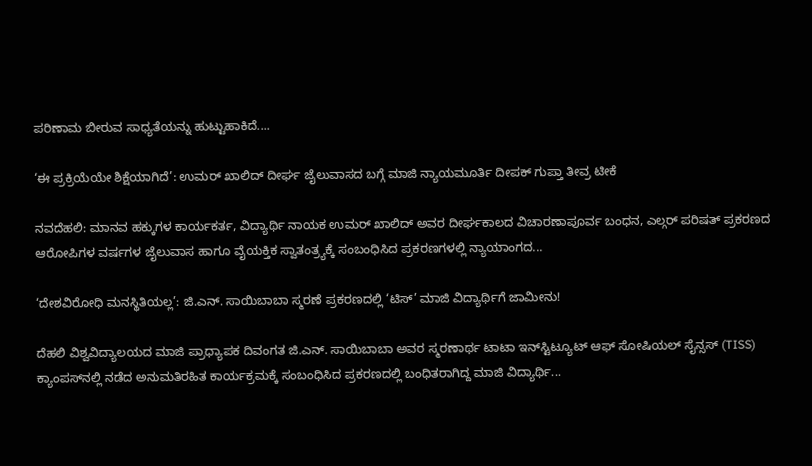ಪರಿಣಾಮ ಬೀರುವ ಸಾಧ್ಯತೆಯನ್ನು ಹುಟ್ಟುಹಾಕಿದೆ....

‘ಈ ಪ್ರಕ್ರಿಯೆಯೇ ಶಿಕ್ಷೆಯಾಗಿದೆ’: ಉಮರ್ ಖಾಲಿದ್ ದೀರ್ಘ ಜೈಲುವಾಸದ ಬಗ್ಗೆ ಮಾಜಿ ನ್ಯಾಯಮೂರ್ತಿ ದೀಪಕ್ ಗುಪ್ತಾ ತೀವ್ರ ಟೀಕೆ

ನವದೆಹಲಿ: ಮಾನವ ಹಕ್ಕುಗಳ ಕಾರ್ಯಕರ್ತ, ವಿದ್ಯಾರ್ಥಿ ನಾಯಕ ಉಮರ್ ಖಾಲಿದ್ ಅವರ ದೀರ್ಘಕಾಲದ ವಿಚಾರಣಾಪೂರ್ವ ಬಂಧನ, ಎಲ್ಗರ್ ಪರಿಷತ್ ಪ್ರಕರಣದ ಆರೋಪಿಗಳ ವರ್ಷಗಳ ಜೈಲುವಾಸ ಹಾಗೂ ವೈಯಕ್ತಿಕ ಸ್ವಾತಂತ್ರ್ಯಕ್ಕೆ ಸಂಬಂಧಿಸಿದ ಪ್ರಕರಣಗಳಲ್ಲಿ ನ್ಯಾಯಾಂಗದ...

‘ದೇಶವಿರೋಧಿ ಮನಸ್ಥಿತಿಯಲ್ಲ’: ಜಿ.ಎನ್. ಸಾಯಿಬಾಬಾ ಸ್ಮರಣೆ ಪ್ರಕರಣದಲ್ಲಿ ‘ಟಿಸ್’ ಮಾಜಿ ವಿದ್ಯಾರ್ಥಿಗೆ ಜಾಮೀನು!

ದೆಹಲಿ ವಿಶ್ವವಿದ್ಯಾಲಯದ ಮಾಜಿ ಪ್ರಾಧ್ಯಾಪಕ ದಿವಂಗತ ಜಿ.ಎನ್. ಸಾಯಿಬಾಬಾ ಅವರ ಸ್ಮರಣಾರ್ಥ ಟಾಟಾ ಇನ್‌ಸ್ಟಿಟ್ಯೂಟ್ ಆಫ್ ಸೋಷಿಯಲ್ ಸೈನ್ಸಸ್ (TISS) ಕ್ಯಾಂಪಸ್‌ನಲ್ಲಿ ನಡೆದ ಅನುಮತಿರಹಿತ ಕಾರ್ಯಕ್ರಮಕ್ಕೆ ಸಂಬಂಧಿಸಿದ ಪ್ರಕರಣದಲ್ಲಿ ಬಂಧಿತರಾಗಿದ್ದ ಮಾಜಿ ವಿದ್ಯಾರ್ಥಿ...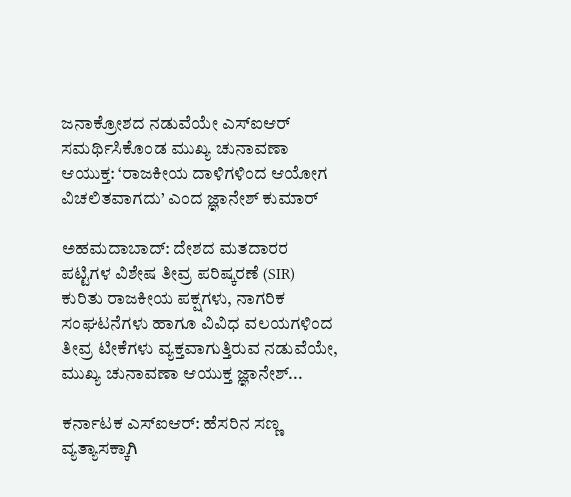ಜನಾಕ್ರೋಶದ ನಡುವೆಯೇ ಎಸ್ಐಆರ್ ಸಮರ್ಥಿಸಿಕೊಂಡ ಮುಖ್ಯ ಚುನಾವಣಾ ಆಯುಕ್ತ: ‘ರಾಜಕೀಯ ದಾಳಿಗಳಿಂದ ಆಯೋಗ ವಿಚಲಿತವಾಗದು’ ಎಂದ ಜ್ಞಾನೇಶ್ ಕುಮಾರ್

ಅಹಮದಾಬಾದ್: ದೇಶದ ಮತದಾರರ ಪಟ್ಟಿಗಳ ವಿಶೇಷ ತೀವ್ರ ಪರಿಷ್ಕರಣೆ (SIR) ಕುರಿತು ರಾಜಕೀಯ ಪಕ್ಷಗಳು, ನಾಗರಿಕ ಸಂಘಟನೆಗಳು ಹಾಗೂ ವಿವಿಧ ವಲಯಗಳಿಂದ ತೀವ್ರ ಟೀಕೆಗಳು ವ್ಯಕ್ತವಾಗುತ್ತಿರುವ ನಡುವೆಯೇ, ಮುಖ್ಯ ಚುನಾವಣಾ ಆಯುಕ್ತ ಜ್ಞಾನೇಶ್...

ಕರ್ನಾಟಕ ಎಸ್ಐಆರ್: ಹೆಸರಿನ ಸಣ್ಣ ವ್ಯತ್ಯಾಸಕ್ಕಾಗಿ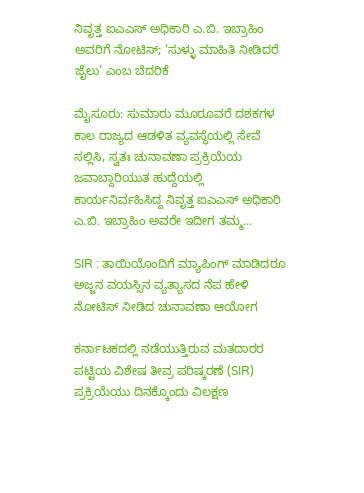ನಿವೃತ್ತ ಐಎಎಸ್ ಅಧಿಕಾರಿ ಎ.ಬಿ. ಇಬ್ರಾಹಿಂ ಅವರಿಗೆ ನೋಟಿಸ್; ‘ಸುಳ್ಳು ಮಾಹಿತಿ ನೀಡಿದರೆ ಜೈಲು’ ಎಂಬ ಬೆದರಿಕೆ

ಮೈಸೂರು: ಸುಮಾರು ಮೂರೂವರೆ ದಶಕಗಳ ಕಾಲ ರಾಜ್ಯದ ಆಡಳಿತ ವ್ಯವಸ್ಥೆಯಲ್ಲಿ ಸೇವೆ ಸಲ್ಲಿಸಿ, ಸ್ವತಃ ಚುನಾವಣಾ ಪ್ರಕ್ರಿಯೆಯ ಜವಾಬ್ದಾರಿಯುತ ಹುದ್ದೆಯಲ್ಲಿ ಕಾರ್ಯನಿರ್ವಹಿಸಿದ್ದ ನಿವೃತ್ತ ಐಎಎಸ್ ಅಧಿಕಾರಿ ಎ.ಬಿ. ಇಬ್ರಾಹಿಂ ಅವರೇ ಇದೀಗ ತಮ್ಮ...

SIR : ತಾಯಿಯೊಂದಿಗೆ ಮ್ಯಾಪಿಂಗ್ ಮಾಡಿದರೂ ಅಜ್ಜನ ವಯಸ್ಸಿನ ವ್ಯತ್ಯಾಸದ ನೆಪ ಹೇಳಿ ನೋಟಿಸ್ ನೀಡಿದ ಚುನಾವಣಾ ಆಯೋಗ

ಕರ್ನಾಟಕದಲ್ಲಿ ನಡೆಯುತ್ತಿರುವ ಮತದಾರರ ಪಟ್ಟಿಯ ವಿಶೇಷ ತೀವ್ರ ಪರಿಷ್ಕರಣೆ (SIR) ಪ್ರಕ್ರಿಯೆಯು ದಿನಕ್ಕೊಂದು ವಿಲಕ್ಷಣ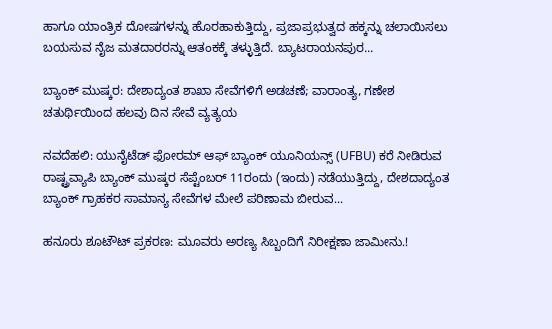ಹಾಗೂ ಯಾಂತ್ರಿಕ ದೋಷಗಳನ್ನು ಹೊರಹಾಕುತ್ತಿದ್ದು, ಪ್ರಜಾಪ್ರಭುತ್ವದ ಹಕ್ಕನ್ನು ಚಲಾಯಿಸಲು ಬಯಸುವ ನೈಜ ಮತದಾರರನ್ನು ಆತಂಕಕ್ಕೆ ತಳ್ಳುತ್ತಿದೆ. ಬ್ಯಾಟರಾಯನಪುರ...

ಬ್ಯಾಂಕ್ ಮುಷ್ಕರ: ದೇಶಾದ್ಯಂತ ಶಾಖಾ ಸೇವೆಗಳಿಗೆ ಅಡಚಣೆ; ವಾರಾಂತ್ಯ, ಗಣೇಶ ಚತುರ್ಥಿಯಿಂದ ಹಲವು ದಿನ ಸೇವೆ ವ್ಯತ್ಯಯ

ನವದೆಹಲಿ: ಯುನೈಟೆಡ್ ಫೋರಮ್ ಆಫ್ ಬ್ಯಾಂಕ್ ಯೂನಿಯನ್ಸ್ (UFBU) ಕರೆ ನೀಡಿರುವ ರಾಷ್ಟ್ರವ್ಯಾಪಿ ಬ್ಯಾಂಕ್ ಮುಷ್ಕರ ಸೆಪ್ಟೆಂಬರ್ 11ರಂದು (ಇಂದು) ನಡೆಯುತ್ತಿದ್ದು, ದೇಶದಾದ್ಯಂತ ಬ್ಯಾಂಕ್ ಗ್ರಾಹಕರ ಸಾಮಾನ್ಯ ಸೇವೆಗಳ ಮೇಲೆ ಪರಿಣಾಮ ಬೀರುವ...

ಹನೂರು ಶೂಟೌಟ್ ಪ್ರಕರಣ: ಮೂವರು ಅರಣ್ಯ ಸಿಬ್ಬಂದಿಗೆ ನಿರೀಕ್ಷಣಾ ಜಾಮೀನು.!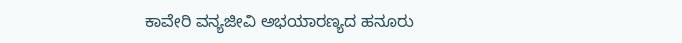ಕಾವೇರಿ ವನ್ಯಜೀವಿ ಅಭಯಾರಣ್ಯದ ಹನೂರು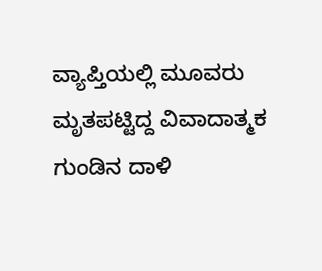ವ್ಯಾಪ್ತಿಯಲ್ಲಿ ಮೂವರು ಮೃತಪಟ್ಟಿದ್ದ ವಿವಾದಾತ್ಮಕ ಗುಂಡಿನ ದಾಳಿ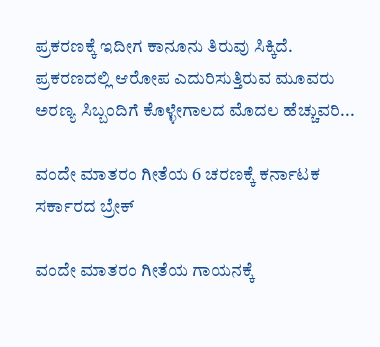ಪ್ರಕರಣಕ್ಕೆ ಇದೀಗ ಕಾನೂನು ತಿರುವು ಸಿಕ್ಕಿದೆ. ಪ್ರಕರಣದಲ್ಲಿ ಆರೋಪ ಎದುರಿಸುತ್ತಿರುವ ಮೂವರು ಅರಣ್ಯ ಸಿಬ್ಬಂದಿಗೆ ಕೊಳ್ಳೇಗಾಲದ ಮೊದಲ ಹೆಚ್ಚುವರಿ...

ವಂದೇ ಮಾತರಂ ಗೀತೆಯ 6 ಚರಣಕ್ಕೆ ಕರ್ನಾಟಕ ಸರ್ಕಾರದ ಬ್ರೇಕ್

ವಂದೇ ಮಾತರಂ ಗೀತೆಯ ಗಾಯನಕ್ಕೆ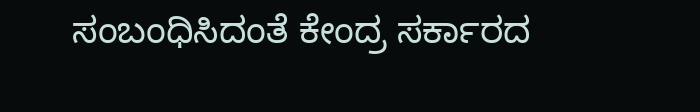ಸಂಬಂಧಿಸಿದಂತೆ ಕೇಂದ್ರ ಸರ್ಕಾರದ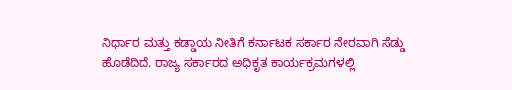ನಿರ್ಧಾರ ಮತ್ತು ಕಡ್ಡಾಯ ನೀತಿಗೆ ಕರ್ನಾಟಕ ಸರ್ಕಾರ ನೇರವಾಗಿ ಸೆಡ್ಡು ಹೊಡೆದಿದೆ. ರಾಜ್ಯ ಸರ್ಕಾರದ ಅಧಿಕೃತ ಕಾರ್ಯಕ್ರಮಗಳಲ್ಲಿ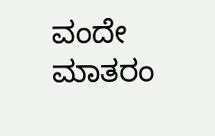ವಂದೇ ಮಾತರಂ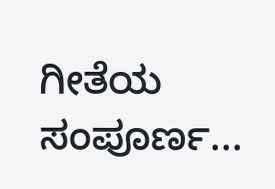ಗೀತೆಯ ಸಂಪೂರ್ಣ...